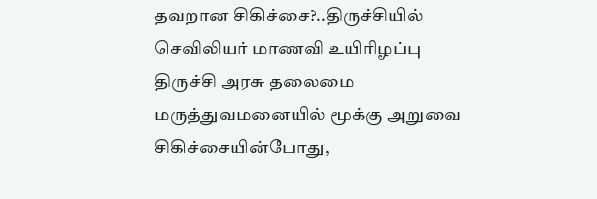தவறான சிகிச்சை?..திருச்சியில் செவிலியர் மாணவி உயிரிழப்பு
திருச்சி அரசு தலைமை மருத்துவமனையில் மூக்கு அறுவை சிகிச்சையின்போது,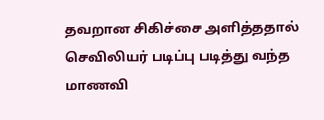தவறான சிகிச்சை அளித்ததால் செவிலியர் படிப்பு படித்து வந்த மாணவி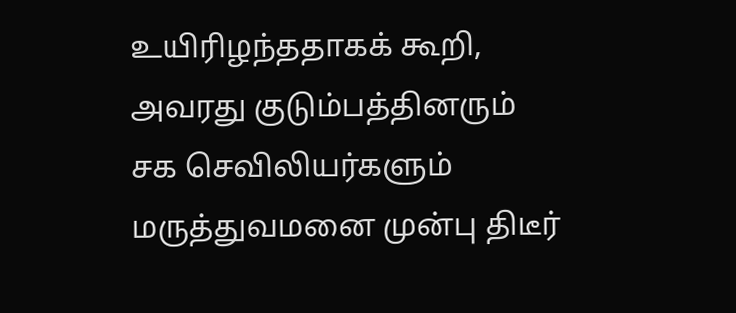உயிரிழந்ததாகக் கூறி, அவரது குடும்பத்தினரும் சக செவிலியர்களும் மருத்துவமனை முன்பு திடீர்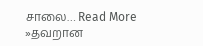சாலை… Read More »தவறான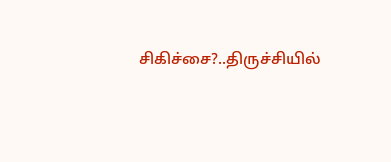சிகிச்சை?..திருச்சியில்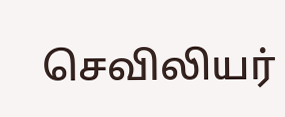செவிலியர்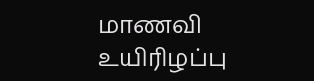மாணவி உயிரிழப்பு